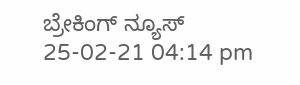ಬ್ರೇಕಿಂಗ್ ನ್ಯೂಸ್
25-02-21 04:14 pm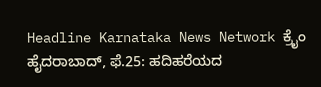Headline Karnataka News Network ಕ್ರೈಂ
ಹೈದರಾಬಾದ್, ಫೆ.25: ಹದಿಹರೆಯದ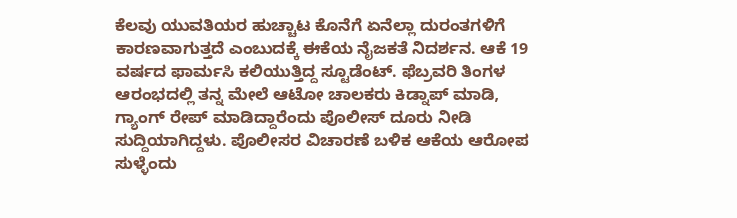ಕೆಲವು ಯುವತಿಯರ ಹುಚ್ಚಾಟ ಕೊನೆಗೆ ಏನೆಲ್ಲಾ ದುರಂತಗಳಿಗೆ ಕಾರಣವಾಗುತ್ತದೆ ಎಂಬುದಕ್ಕೆ ಈಕೆಯ ನೈಜಕತೆ ನಿದರ್ಶನ. ಆಕೆ 19 ವರ್ಷದ ಫಾರ್ಮಸಿ ಕಲಿಯುತ್ತಿದ್ದ ಸ್ಟೂಡೆಂಟ್. ಫೆಬ್ರವರಿ ತಿಂಗಳ ಆರಂಭದಲ್ಲಿ ತನ್ನ ಮೇಲೆ ಆಟೋ ಚಾಲಕರು ಕಿಡ್ನಾಪ್ ಮಾಡಿ, ಗ್ಯಾಂಗ್ ರೇಪ್ ಮಾಡಿದ್ದಾರೆಂದು ಪೊಲೀಸ್ ದೂರು ನೀಡಿ ಸುದ್ದಿಯಾಗಿದ್ದಳು. ಪೊಲೀಸರ ವಿಚಾರಣೆ ಬಳಿಕ ಆಕೆಯ ಆರೋಪ ಸುಳ್ಳೆಂದು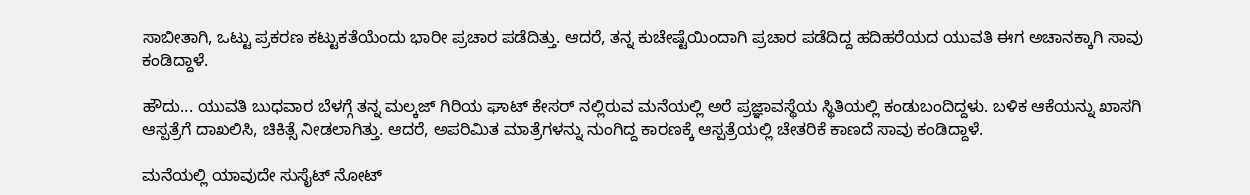ಸಾಬೀತಾಗಿ, ಒಟ್ಟು ಪ್ರಕರಣ ಕಟ್ಟುಕತೆಯೆಂದು ಭಾರೀ ಪ್ರಚಾರ ಪಡೆದಿತ್ತು. ಆದರೆ, ತನ್ನ ಕುಚೇಷ್ಟೆಯಿಂದಾಗಿ ಪ್ರಚಾರ ಪಡೆದಿದ್ದ ಹದಿಹರೆಯದ ಯುವತಿ ಈಗ ಅಚಾನಕ್ಕಾಗಿ ಸಾವು ಕಂಡಿದ್ದಾಳೆ.

ಹೌದು... ಯುವತಿ ಬುಧವಾರ ಬೆಳಗ್ಗೆ ತನ್ನ ಮಲ್ಕಜ್ ಗಿರಿಯ ಘಾಟ್ ಕೇಸರ್ ನಲ್ಲಿರುವ ಮನೆಯಲ್ಲಿ ಅರೆ ಪ್ರಜ್ಞಾವಸ್ಥೆಯ ಸ್ಥಿತಿಯಲ್ಲಿ ಕಂಡುಬಂದಿದ್ದಳು. ಬಳಿಕ ಆಕೆಯನ್ನು ಖಾಸಗಿ ಆಸ್ಪತ್ರೆಗೆ ದಾಖಲಿಸಿ, ಚಿಕಿತ್ಸೆ ನೀಡಲಾಗಿತ್ತು. ಆದರೆ, ಅಪರಿಮಿತ ಮಾತ್ರೆಗಳನ್ನು ನುಂಗಿದ್ದ ಕಾರಣಕ್ಕೆ ಆಸ್ಪತ್ರೆಯಲ್ಲಿ ಚೇತರಿಕೆ ಕಾಣದೆ ಸಾವು ಕಂಡಿದ್ದಾಳೆ.

ಮನೆಯಲ್ಲಿ ಯಾವುದೇ ಸುಸೈಟ್ ನೋಟ್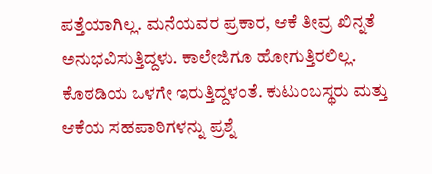ಪತ್ತೆಯಾಗಿಲ್ಲ. ಮನೆಯವರ ಪ್ರಕಾರ, ಆಕೆ ತೀವ್ರ ಖಿನ್ನತೆ ಅನುಭವಿಸುತ್ತಿದ್ದಳು. ಕಾಲೇಜಿಗೂ ಹೋಗುತ್ತಿರಲಿಲ್ಲ. ಕೊಠಡಿಯ ಒಳಗೇ ಇರುತ್ತಿದ್ದಳಂತೆ. ಕುಟುಂಬಸ್ಥರು ಮತ್ತು ಆಕೆಯ ಸಹಪಾಠಿಗಳನ್ನು ಪ್ರಶ್ನೆ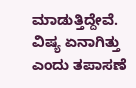ಮಾಡುತ್ತಿದ್ದೇವೆ. ವಿಷ್ಯ ಏನಾಗಿತ್ತು ಎಂದು ತಪಾಸಣೆ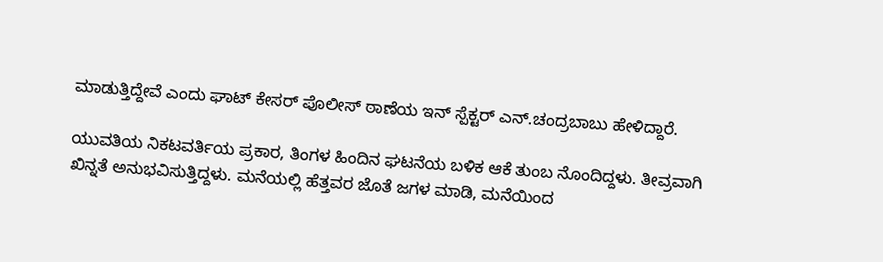ಮಾಡುತ್ತಿದ್ದೇವೆ ಎಂದು ಘಾಟ್ ಕೇಸರ್ ಪೊಲೀಸ್ ಠಾಣೆಯ ಇನ್ ಸ್ಪೆಕ್ಟರ್ ಎನ್.ಚಂದ್ರಬಾಬು ಹೇಳಿದ್ದಾರೆ.

ಯುವತಿಯ ನಿಕಟವರ್ತಿಯ ಪ್ರಕಾರ, ತಿಂಗಳ ಹಿಂದಿನ ಘಟನೆಯ ಬಳಿಕ ಆಕೆ ತುಂಬ ನೊಂದಿದ್ದಳು. ತೀವ್ರವಾಗಿ ಖಿನ್ನತೆ ಅನುಭವಿಸುತ್ತಿದ್ದಳು. ಮನೆಯಲ್ಲಿ ಹೆತ್ತವರ ಜೊತೆ ಜಗಳ ಮಾಡಿ, ಮನೆಯಿಂದ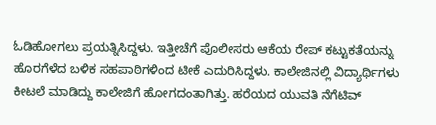ಓಡಿಹೋಗಲು ಪ್ರಯತ್ನಿಸಿದ್ದಳು. ಇತ್ತೀಚೆಗೆ ಪೊಲೀಸರು ಆಕೆಯ ರೇಪ್ ಕಟ್ಟುಕತೆಯನ್ನು ಹೊರಗೆಳೆದ ಬಳಿಕ ಸಹಪಾಠಿಗಳಿಂದ ಟೀಕೆ ಎದುರಿಸಿದ್ದಳು. ಕಾಲೇಜಿನಲ್ಲಿ ವಿದ್ಯಾರ್ಥಿಗಳು ಕೀಟಲೆ ಮಾಡಿದ್ದು ಕಾಲೇಜಿಗೆ ಹೋಗದಂತಾಗಿತ್ತು. ಹರೆಯದ ಯುವತಿ ನೆಗೆಟಿವ್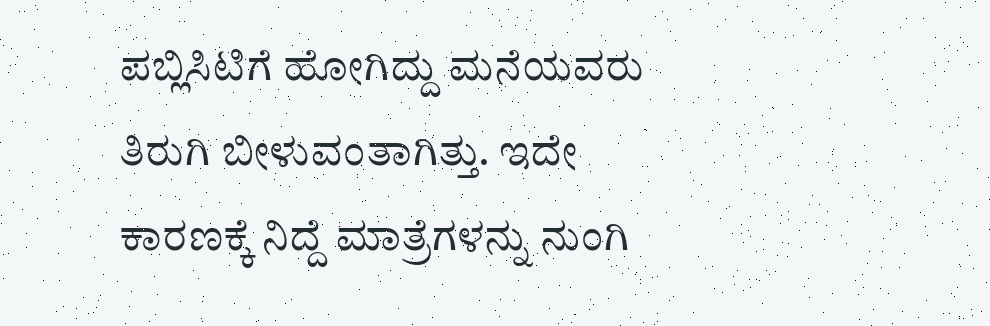ಪಬ್ಲಿಸಿಟಿಗೆ ಹೋಗಿದ್ದು ಮನೆಯವರು ತಿರುಗಿ ಬೀಳುವಂತಾಗಿತ್ತು. ಇದೇ ಕಾರಣಕ್ಕೆ ನಿದ್ದೆ ಮಾತ್ರೆಗಳನ್ನು ನುಂಗಿ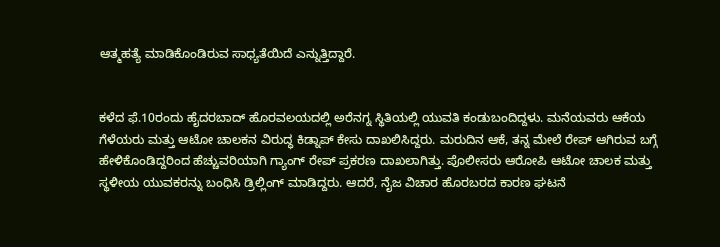ಆತ್ಮಹತ್ಯೆ ಮಾಡಿಕೊಂಡಿರುವ ಸಾಧ್ಯತೆಯಿದೆ ಎನ್ನುತ್ತಿದ್ದಾರೆ.


ಕಳೆದ ಫೆ.10ರಂದು ಹೈದರಬಾದ್ ಹೊರವಲಯದಲ್ಲಿ ಅರೆನಗ್ನ ಸ್ಥಿತಿಯಲ್ಲಿ ಯುವತಿ ಕಂಡುಬಂದಿದ್ದಳು. ಮನೆಯವರು ಆಕೆಯ ಗೆಳೆಯರು ಮತ್ತು ಆಟೋ ಚಾಲಕನ ವಿರುದ್ಧ ಕಿಡ್ನಾಪ್ ಕೇಸು ದಾಖಲಿಸಿದ್ದರು. ಮರುದಿನ ಆಕೆ, ತನ್ನ ಮೇಲೆ ರೇಪ್ ಆಗಿರುವ ಬಗ್ಗೆ ಹೇಳಿಕೊಂಡಿದ್ದರಿಂದ ಹೆಚ್ಚುವರಿಯಾಗಿ ಗ್ಯಾಂಗ್ ರೇಪ್ ಪ್ರಕರಣ ದಾಖಲಾಗಿತ್ತು. ಪೊಲೀಸರು ಆರೋಪಿ ಆಟೋ ಚಾಲಕ ಮತ್ತು ಸ್ಥಳೀಯ ಯುವಕರನ್ನು ಬಂಧಿಸಿ ಡ್ರಿಲ್ಲಿಂಗ್ ಮಾಡಿದ್ದರು. ಆದರೆ, ನೈಜ ವಿಚಾರ ಹೊರಬರದ ಕಾರಣ ಘಟನೆ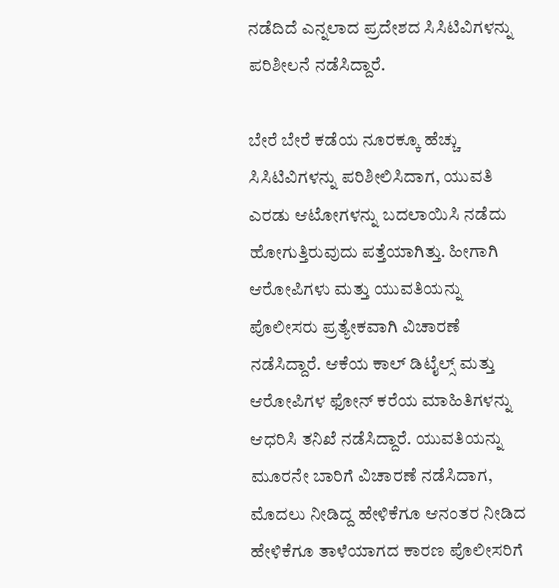ನಡೆದಿದೆ ಎನ್ನಲಾದ ಪ್ರದೇಶದ ಸಿಸಿಟಿವಿಗಳನ್ನು ಪರಿಶೀಲನೆ ನಡೆಸಿದ್ದಾರೆ.

ಬೇರೆ ಬೇರೆ ಕಡೆಯ ನೂರಕ್ಕೂ ಹೆಚ್ಚು ಸಿಸಿಟಿವಿಗಳನ್ನು ಪರಿಶೀಲಿಸಿದಾಗ, ಯುವತಿ ಎರಡು ಆಟೋಗಳನ್ನು ಬದಲಾಯಿಸಿ ನಡೆದು ಹೋಗುತ್ತಿರುವುದು ಪತ್ತೆಯಾಗಿತ್ತು. ಹೀಗಾಗಿ ಆರೋಪಿಗಳು ಮತ್ತು ಯುವತಿಯನ್ನು ಪೊಲೀಸರು ಪ್ರತ್ಯೇಕವಾಗಿ ವಿಚಾರಣೆ ನಡೆಸಿದ್ದಾರೆ. ಆಕೆಯ ಕಾಲ್ ಡಿಟೈಲ್ಸ್ ಮತ್ತು ಆರೋಪಿಗಳ ಫೋನ್ ಕರೆಯ ಮಾಹಿತಿಗಳನ್ನು ಆಧರಿಸಿ ತನಿಖೆ ನಡೆಸಿದ್ದಾರೆ. ಯುವತಿಯನ್ನು ಮೂರನೇ ಬಾರಿಗೆ ವಿಚಾರಣೆ ನಡೆಸಿದಾಗ, ಮೊದಲು ನೀಡಿದ್ದ ಹೇಳಿಕೆಗೂ ಆನಂತರ ನೀಡಿದ ಹೇಳಿಕೆಗೂ ತಾಳೆಯಾಗದ ಕಾರಣ ಪೊಲೀಸರಿಗೆ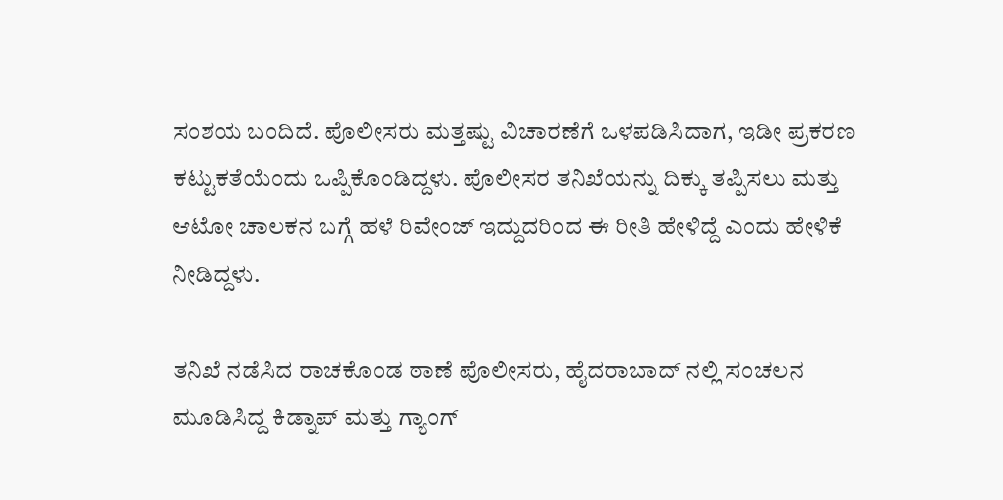ಸಂಶಯ ಬಂದಿದೆ. ಪೊಲೀಸರು ಮತ್ತಷ್ಟು ವಿಚಾರಣೆಗೆ ಒಳಪಡಿಸಿದಾಗ, ಇಡೀ ಪ್ರಕರಣ ಕಟ್ಟುಕತೆಯೆಂದು ಒಪ್ಪಿಕೊಂಡಿದ್ದಳು. ಪೊಲೀಸರ ತನಿಖೆಯನ್ನು ದಿಕ್ಕು ತಪ್ಪಿಸಲು ಮತ್ತು ಆಟೋ ಚಾಲಕನ ಬಗ್ಗೆ ಹಳೆ ರಿವೇಂಜ್ ಇದ್ದುದರಿಂದ ಈ ರೀತಿ ಹೇಳಿದ್ದೆ ಎಂದು ಹೇಳಿಕೆ ನೀಡಿದ್ದಳು.

ತನಿಖೆ ನಡೆಸಿದ ರಾಚಕೊಂಡ ಠಾಣೆ ಪೊಲೀಸರು, ಹೈದರಾಬಾದ್ ನಲ್ಲಿ ಸಂಚಲನ ಮೂಡಿಸಿದ್ದ ಕಿಡ್ನಾಪ್ ಮತ್ತು ಗ್ಯಾಂಗ್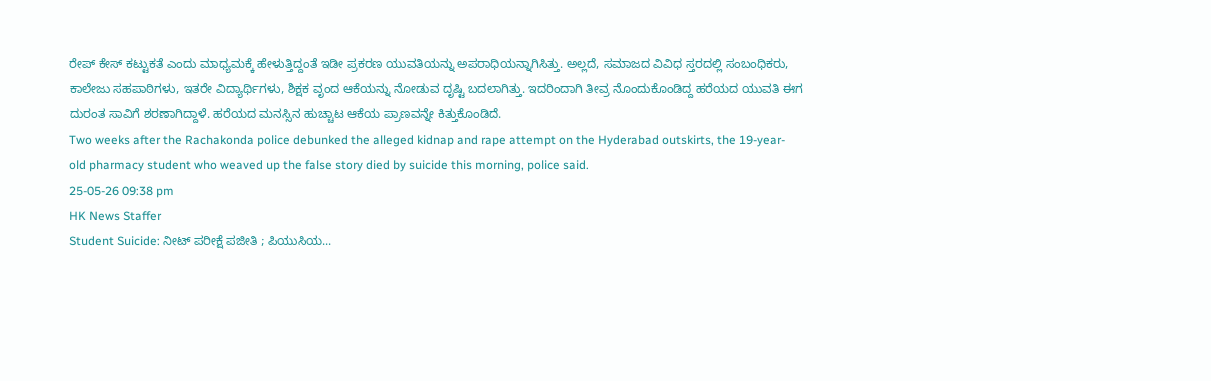ರೇಪ್ ಕೇಸ್ ಕಟ್ಟುಕತೆ ಎಂದು ಮಾಧ್ಯಮಕ್ಕೆ ಹೇಳುತ್ತಿದ್ದಂತೆ ಇಡೀ ಪ್ರಕರಣ ಯುವತಿಯನ್ನು ಅಪರಾಧಿಯನ್ನಾಗಿಸಿತ್ತು. ಅಲ್ಲದೆ, ಸಮಾಜದ ವಿವಿಧ ಸ್ತರದಲ್ಲಿ ಸಂಬಂಧಿಕರು, ಕಾಲೇಜು ಸಹಪಾಠಿಗಳು, ಇತರೇ ವಿದ್ಯಾರ್ಥಿಗಳು, ಶಿಕ್ಷಕ ವೃಂದ ಆಕೆಯನ್ನು ನೋಡುವ ದೃಷ್ಟಿ ಬದಲಾಗಿತ್ತು. ಇದರಿಂದಾಗಿ ತೀವ್ರ ನೊಂದುಕೊಂಡಿದ್ದ ಹರೆಯದ ಯುವತಿ ಈಗ ದುರಂತ ಸಾವಿಗೆ ಶರಣಾಗಿದ್ದಾಳೆ. ಹರೆಯದ ಮನಸ್ಸಿನ ಹುಚ್ಚಾಟ ಆಕೆಯ ಪ್ರಾಣವನ್ನೇ ಕಿತ್ತುಕೊಂಡಿದೆ.
Two weeks after the Rachakonda police debunked the alleged kidnap and rape attempt on the Hyderabad outskirts, the 19-year-old pharmacy student who weaved up the false story died by suicide this morning, police said.
25-05-26 09:38 pm
HK News Staffer
Student Suicide: ನೀಟ್ ಪರೀಕ್ಷೆ ಪಜೀತಿ ; ಪಿಯುಸಿಯ...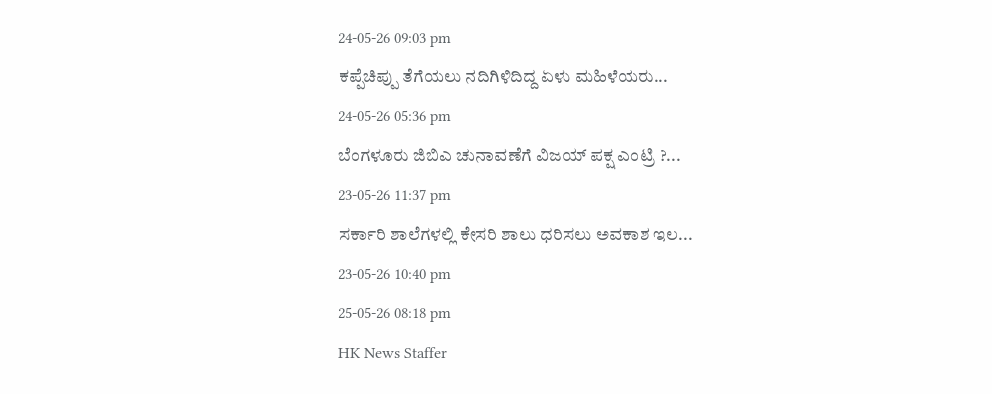24-05-26 09:03 pm
ಕಪ್ಪೆಚಿಪ್ಪು ತೆಗೆಯಲು ನದಿಗಿಳಿದಿದ್ದ ಏಳು ಮಹಿಳೆಯರು...
24-05-26 05:36 pm
ಬೆಂಗಳೂರು ಜಿಬಿಎ ಚುನಾವಣೆಗೆ ವಿಜಯ್ ಪಕ್ಷ ಎಂಟ್ರಿ ?...
23-05-26 11:37 pm
ಸರ್ಕಾರಿ ಶಾಲೆಗಳಲ್ಲಿ ಕೇಸರಿ ಶಾಲು ಧರಿಸಲು ಅವಕಾಶ ಇಲ...
23-05-26 10:40 pm
25-05-26 08:18 pm
HK News Staffer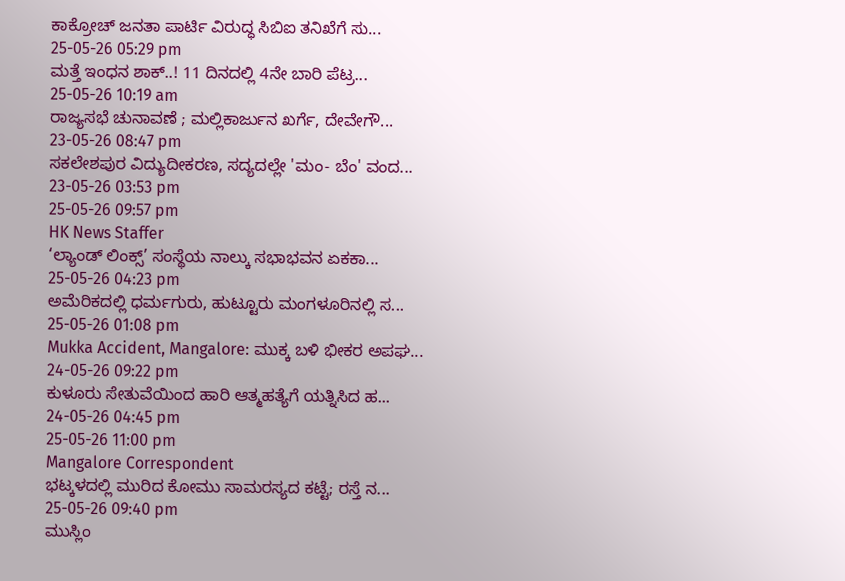ಕಾಕ್ರೋಚ್ ಜನತಾ ಪಾರ್ಟಿ ವಿರುದ್ಧ ಸಿಬಿಐ ತನಿಖೆಗೆ ಸು...
25-05-26 05:29 pm
ಮತ್ತೆ ಇಂಧನ ಶಾಕ್..! 11 ದಿನದಲ್ಲಿ 4ನೇ ಬಾರಿ ಪೆಟ್ರ...
25-05-26 10:19 am
ರಾಜ್ಯಸಭೆ ಚುನಾವಣೆ ; ಮಲ್ಲಿಕಾರ್ಜುನ ಖರ್ಗೆ, ದೇವೇಗೌ...
23-05-26 08:47 pm
ಸಕಲೇಶಪುರ ವಿದ್ಯುದೀಕರಣ, ಸದ್ಯದಲ್ಲೇ 'ಮಂ- ಬೆಂ' ವಂದ...
23-05-26 03:53 pm
25-05-26 09:57 pm
HK News Staffer
‘ಲ್ಯಾಂಡ್ ಲಿಂಕ್ಸ್’ ಸಂಸ್ಥೆಯ ನಾಲ್ಕು ಸಭಾಭವನ ಏಕಕಾ...
25-05-26 04:23 pm
ಅಮೆರಿಕದಲ್ಲಿ ಧರ್ಮಗುರು, ಹುಟ್ಟೂರು ಮಂಗಳೂರಿನಲ್ಲಿ ಸ...
25-05-26 01:08 pm
Mukka Accident, Mangalore: ಮುಕ್ಕ ಬಳಿ ಭೀಕರ ಅಪಘ...
24-05-26 09:22 pm
ಕುಳೂರು ಸೇತುವೆಯಿಂದ ಹಾರಿ ಆತ್ಮಹತ್ಯೆಗೆ ಯತ್ನಿಸಿದ ಹ...
24-05-26 04:45 pm
25-05-26 11:00 pm
Mangalore Correspondent
ಭಟ್ಕಳದಲ್ಲಿ ಮುರಿದ ಕೋಮು ಸಾಮರಸ್ಯದ ಕಟ್ಟೆ; ರಸ್ತೆ ನ...
25-05-26 09:40 pm
ಮುಸ್ಲಿಂ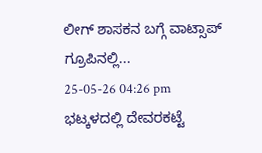ಲೀಗ್ ಶಾಸಕನ ಬಗ್ಗೆ ವಾಟ್ಸಾಪ್ ಗ್ರೂಪಿನಲ್ಲಿ...
25-05-26 04:26 pm
ಭಟ್ಕಳದಲ್ಲಿ ದೇವರಕಟ್ಟೆ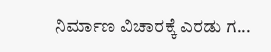ನಿರ್ಮಾಣ ವಿಚಾರಕ್ಕೆ ಎರಡು ಗ...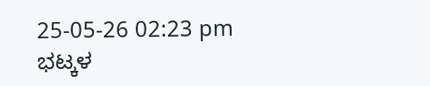25-05-26 02:23 pm
ಭಟ್ಕಳ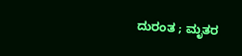ದುರಂತ ; ಮೃತರ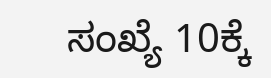ಸಂಖ್ಯೆ 10ಕ್ಕೆ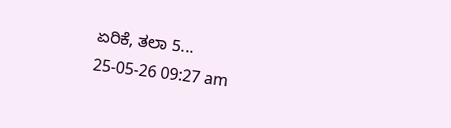ಏರಿಕೆ, ತಲಾ 5...
25-05-26 09:27 am